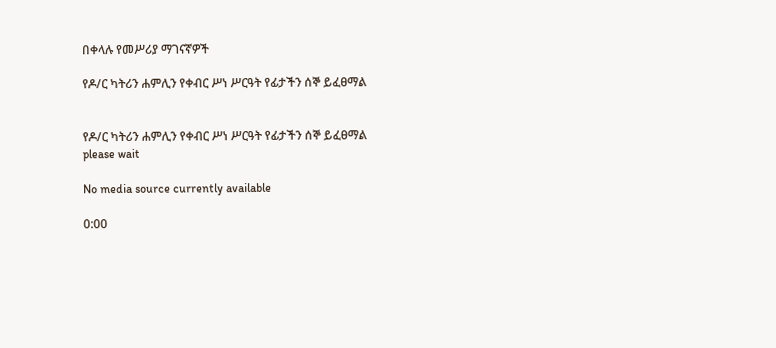በቀላሉ የመሥሪያ ማገናኛዎች

የዶ/ር ካትሪን ሐምሊን የቀብር ሥነ ሥርዓት የፊታችን ሰኞ ይፈፀማል


የዶ/ር ካትሪን ሐምሊን የቀብር ሥነ ሥርዓት የፊታችን ሰኞ ይፈፀማል
please wait

No media source currently available

0:00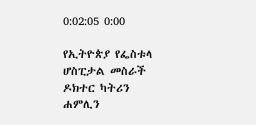0:02:05 0:00

የኢትዮጵያ የፌስቱላ ሆስፒታል መስራች ዶክተር ካትሪን ሐምሊን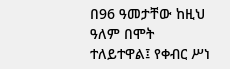በ96 ዓመታቸው ከዚህ ዓለም በሞት ተለይተዋል፤ የቀብር ሥነ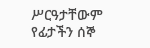ሥርዓታቸውም የፊታችን ሰኞ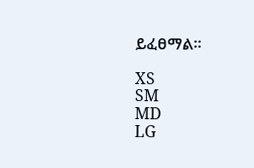ይፈፀማል።

XS
SM
MD
LG